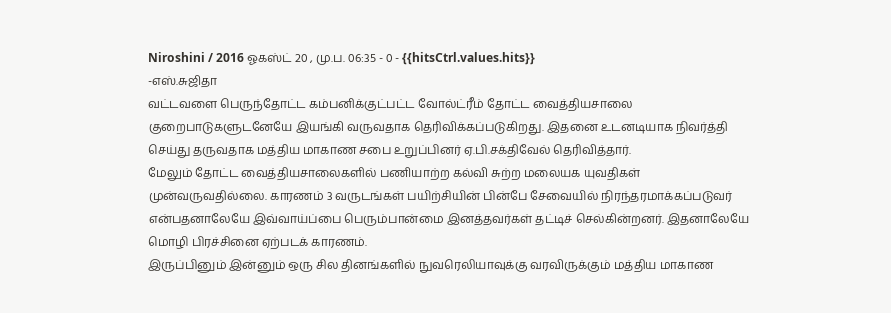Niroshini / 2016 ஓகஸ்ட் 20 , மு.ப. 06:35 - 0 - {{hitsCtrl.values.hits}}
-எஸ்.சுஜிதா
வட்டவளை பெருந்தோட்ட கம்பனிக்குட்பட்ட வோல்ட்ரீம் தோட்ட வைத்தியசாலை குறைபாடுகளுடனேயே இயங்கி வருவதாக தெரிவிக்கப்படுகிறது. இதனை உடனடியாக நிவர்த்தி செய்து தருவதாக மத்திய மாகாண சபை உறுப்பினர் ஏ.பி.சக்திவேல் தெரிவித்தார்.
மேலும் தோட்ட வைத்தியசாலைகளில் பணியாற்ற கல்வி சுற்ற மலையக யுவதிகள் முன்வருவதில்லை. காரணம் 3 வருடங்கள் பயிற்சியின் பின்பே சேவையில் நிரந்தரமாக்கப்படுவர் என்பதனாலேயே இவ்வாய்ப்பை பெரும்பான்மை இனத்தவர்கள் தட்டிச் செல்கின்றனர். இதனாலேயே மொழி பிரச்சினை ஏற்படக் காரணம்.
இருப்பினும் இன்னும் ஒரு சில தினங்களில் நுவரெலியாவுக்கு வரவிருக்கும் மத்திய மாகாண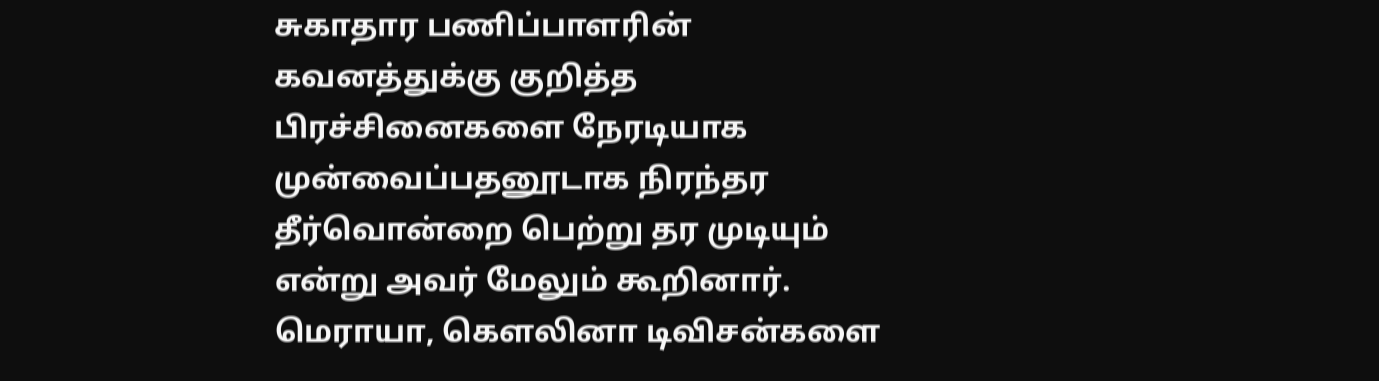சுகாதார பணிப்பாளரின் கவனத்துக்கு குறித்த பிரச்சினைகளை நேரடியாக முன்வைப்பதனூடாக நிரந்தர தீர்வொன்றை பெற்று தர முடியும் என்று அவர் மேலும் கூறினார்.
மெராயா, கெளலினா டிவிசன்களை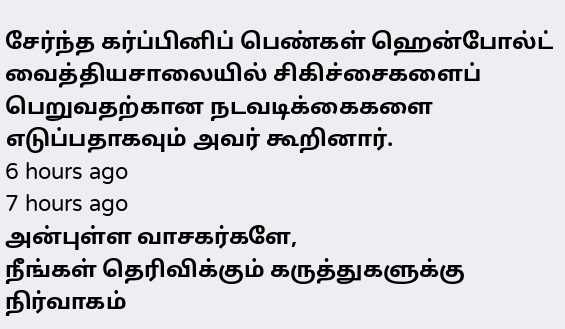சேர்ந்த கர்ப்பினிப் பெண்கள் ஹென்போல்ட் வைத்தியசாலையில் சிகிச்சைகளைப் பெறுவதற்கான நடவடிக்கைகளை எடுப்பதாகவும் அவர் கூறினார்.
6 hours ago
7 hours ago
அன்புள்ள வாசகர்களே,
நீங்கள் தெரிவிக்கும் கருத்துகளுக்கு நிர்வாகம்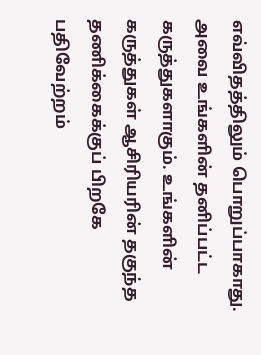எவ்விதத்திலும் பொறுப்பாகாது. அவை உங்களின் தனிப்பட்ட கருத்துகளாகும். உங்களின் கருத்துகள் ஆசிரியரின் தகுந்த தணிக்கைக்குப் பிறகே பதிவேற்றம்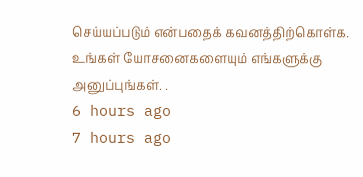செய்யப்படும் என்பதைக் கவனத்திற்கொள்க. உங்கள் யோசனைகளையும் எங்களுக்கு அனுப்புங்கள். .
6 hours ago
7 hours ago